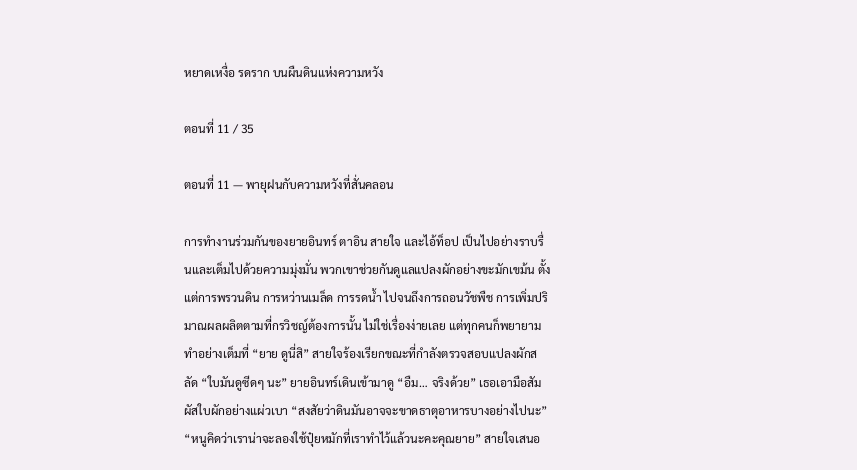หยาดเหงื่อ รดราก บนผืนดินแห่งความหวัง

ตอนที่ 11 / 35

ตอนที่ 11 — พายุฝนกับความหวังที่สั่นคลอน

การทำงานร่วมกันของยายอินทร์ ตาอิน สายใจ และไอ้ท็อป เป็นไปอย่างราบรื่นและเต็มไปด้วยความมุ่งมั่น พวกเขาช่วยกันดูแลแปลงผักอย่างขะมักเขม้น ตั้งแต่การพรวนดิน การหว่านเมล็ด การรดน้ำ ไปจนถึงการถอนวัชพืช การเพิ่มปริมาณผลผลิตตามที่กรวิชญ์ต้องการนั้น ไม่ใช่เรื่องง่ายเลย แต่ทุกคนก็พยายามทำอย่างเต็มที่ “ยาย ดูนี่สิ” สายใจร้องเรียกขณะที่กำลังตรวจสอบแปลงผักสลัด “ใบมันดูซีดๆ นะ” ยายอินทร์เดินเข้ามาดู “อืม… จริงด้วย” เธอเอามือสัมผัสใบผักอย่างแผ่วเบา “สงสัยว่าดินมันอาจจะขาดธาตุอาหารบางอย่างไปนะ” “หนูคิดว่าเราน่าจะลองใช้ปุ๋ยหมักที่เราทำไว้แล้วนะคะคุณยาย” สายใจเสนอ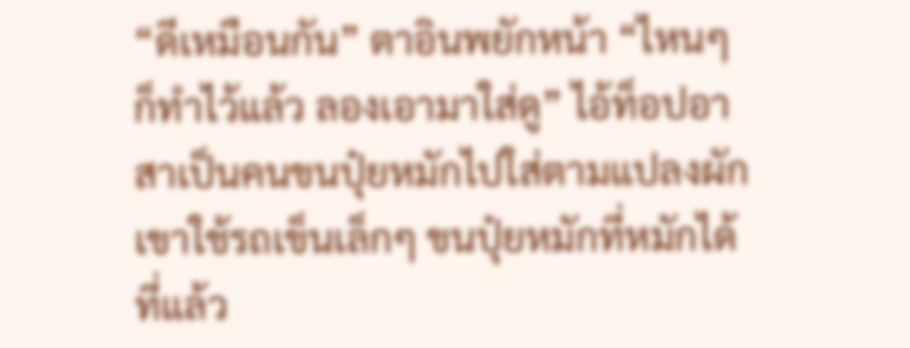“ดีเหมือนกัน” ตาอินพยักหน้า “ไหนๆ ก็ทำไว้แล้ว ลองเอามาใส่ดู” ไอ้ท็อปอาสาเป็นคนขนปุ๋ยหมักไปใส่ตามแปลงผัก เขาใช้รถเข็นเล็กๆ ขนปุ๋ยหมักที่หมักได้ที่แล้ว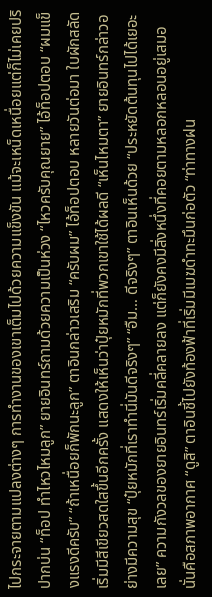ไปกระจายตามแปลงต่างๆ การทำงานของเขาเต็มไปด้วยความแข็งขัน แม้จะเหน็ดเหนื่อยแต่ก็ไม่เคยปริปากบ่น “ท็อป ทำไหวไหมลูก” ยายอินทร์ถามด้วยความเป็นห่วง “ไหวครับคุณยาย” ไอ้ท็อปตอบ “ผมแข็งแรงดีครับ” “ถ้าเหนื่อยก็พักนะลูก” ตาอินกล่าวเสริม “ครับผม” ไอ้ท็อปตอบ หลายวันต่อมา ใบผักสลัดเริ่มมีสีเขียวสดใสขึ้นอีกครั้ง แสดงให้เห็นว่าปุ๋ยหมักที่พวกเขาใช้ได้ผลดี “เห็นไหมตา” ยายอินทร์กล่าวอย่างมีความสุข “ปุ๋ยหมักที่เราทำนี่มันดีจริงๆ” “อืม… ดีจริงๆ” ตาอินเห็นด้วย “ประหยัดต้นทุนไปได้เยอะเลย” ความกังวลของยายอินทร์เริ่มคลี่คลายลง แต่ก็ยังคงมีสิ่งหนึ่งที่คอยตามหลอกหลอนอยู่เสมอ นั่นคือสภาพอากาศ “ดูสิ” ตาอินชี้ไปยังท้องฟ้าที่เริ่มมีเมฆดำทะมึนก่อตัว “ท่าทางฝน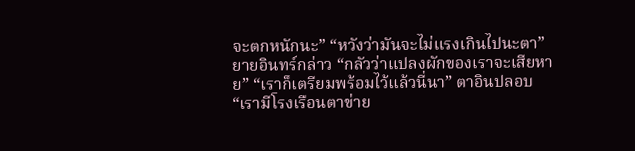จะตกหนักนะ” “หวังว่ามันจะไม่แรงเกินไปนะตา” ยายอินทร์กล่าว “กลัวว่าแปลงผักของเราจะเสียหาย” “เราก็เตรียมพร้อมไว้แล้วนี่นา” ตาอินปลอบ “เรามีโรงเรือนตาข่าย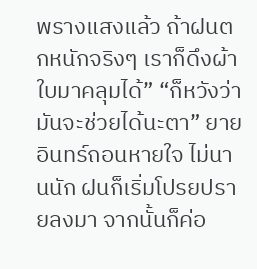พรางแสงแล้ว ถ้าฝนตกหนักจริงๆ เราก็ดึงผ้าใบมาคลุมได้” “ก็หวังว่ามันจะช่วยได้นะตา” ยายอินทร์ถอนหายใจ ไม่นานนัก ฝนก็เริ่มโปรยปรายลงมา จากนั้นก็ค่อ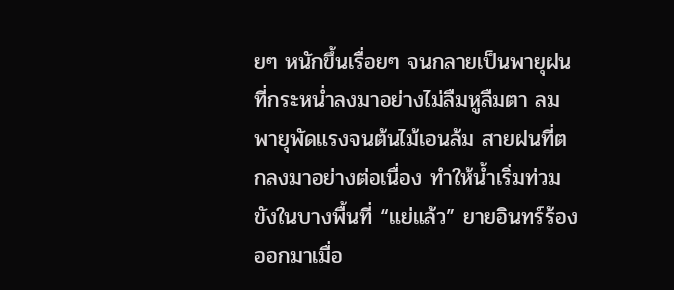ยๆ หนักขึ้นเรื่อยๆ จนกลายเป็นพายุฝนที่กระหน่ำลงมาอย่างไม่ลืมหูลืมตา ลมพายุพัดแรงจนต้นไม้เอนล้ม สายฝนที่ตกลงมาอย่างต่อเนื่อง ทำให้น้ำเริ่มท่วมขังในบางพื้นที่ “แย่แล้ว” ยายอินทร์ร้องออกมาเมื่อ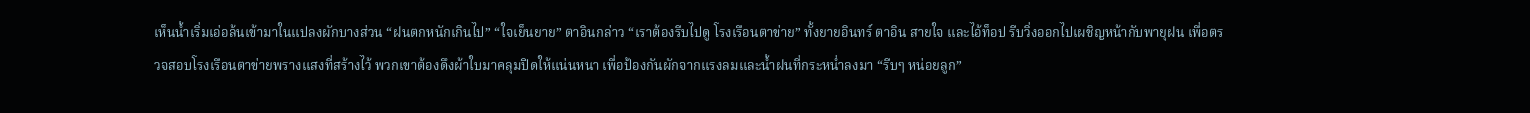เห็นน้ำเริ่มเอ่อล้นเข้ามาในแปลงผักบางส่วน “ฝนตกหนักเกินไป” “ใจเย็นยาย” ตาอินกล่าว “เราต้องรีบไปดู โรงเรือนตาข่าย” ทั้งยายอินทร์ ตาอิน สายใจ และไอ้ท็อป รีบวิ่งออกไปเผชิญหน้ากับพายุฝน เพื่อตรวจสอบโรงเรือนตาข่ายพรางแสงที่สร้างไว้ พวกเขาต้องดึงผ้าใบมาคลุมปิดให้แน่นหนา เพื่อป้องกันผักจากแรงลมและน้ำฝนที่กระหน่ำลงมา “รีบๆ หน่อยลูก”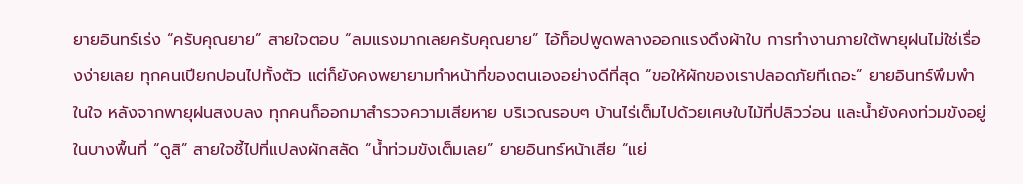ยายอินทร์เร่ง “ครับคุณยาย” สายใจตอบ “ลมแรงมากเลยครับคุณยาย” ไอ้ท็อปพูดพลางออกแรงดึงผ้าใบ การทำงานภายใต้พายุฝนไม่ใช่เรื่องง่ายเลย ทุกคนเปียกปอนไปทั้งตัว แต่ก็ยังคงพยายามทำหน้าที่ของตนเองอย่างดีที่สุด “ขอให้ผักของเราปลอดภัยทีเถอะ” ยายอินทร์พึมพำในใจ หลังจากพายุฝนสงบลง ทุกคนก็ออกมาสำรวจความเสียหาย บริเวณรอบๆ บ้านไร่เต็มไปด้วยเศษใบไม้ที่ปลิวว่อน และน้ำยังคงท่วมขังอยู่ในบางพื้นที่ “ดูสิ” สายใจชี้ไปที่แปลงผักสลัด “น้ำท่วมขังเต็มเลย” ยายอินทร์หน้าเสีย “แย่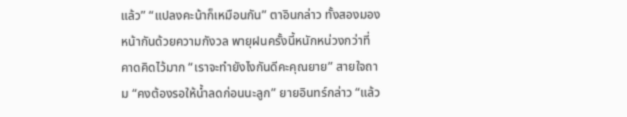แล้ว” “แปลงคะน้าก็เหมือนกัน” ตาอินกล่าว ทั้งสองมองหน้ากันด้วยความกังวล พายุฝนครั้งนี้หนักหน่วงกว่าที่คาดคิดไว้มาก “เราจะทำยังไงกันดีคะคุณยาย” สายใจถาม “คงต้องรอให้น้ำลดก่อนนะลูก” ยายอินทร์กล่าว “แล้ว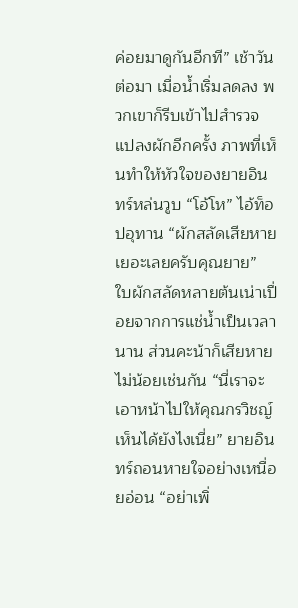ค่อยมาดูกันอีกที” เช้าวันต่อมา เมื่อน้ำเริ่มลดลง พวกเขาก็รีบเข้าไปสำรวจแปลงผักอีกครั้ง ภาพที่เห็นทำให้หัวใจของยายอินทร์หล่นวูบ “โอ้โห” ไอ้ท็อปอุทาน “ผักสลัดเสียหายเยอะเลยครับคุณยาย” ใบผักสลัดหลายต้นเน่าเปื่อยจากการแช่น้ำเป็นเวลานาน ส่วนคะน้าก็เสียหายไม่น้อยเช่นกัน “นี่เราจะเอาหน้าไปให้คุณกรวิชญ์เห็นได้ยังไงเนี่ย” ยายอินทร์ถอนหายใจอย่างเหนื่อยอ่อน “อย่าเพิ่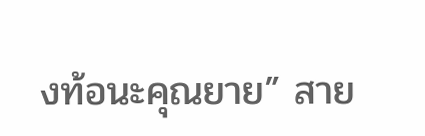งท้อนะคุณยาย” สาย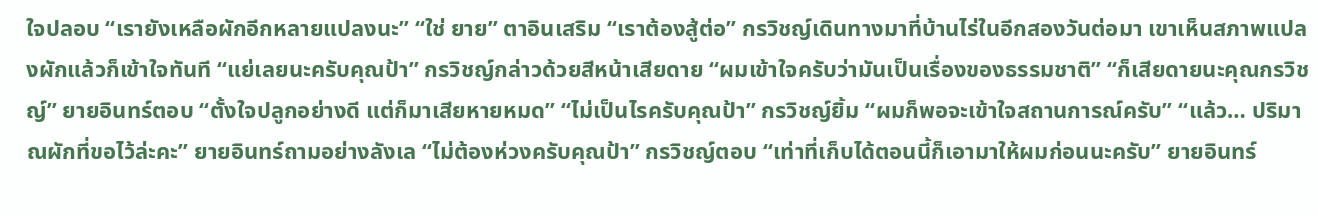ใจปลอบ “เรายังเหลือผักอีกหลายแปลงนะ” “ใช่ ยาย” ตาอินเสริม “เราต้องสู้ต่อ” กรวิชญ์เดินทางมาที่บ้านไร่ในอีกสองวันต่อมา เขาเห็นสภาพแปลงผักแล้วก็เข้าใจทันที “แย่เลยนะครับคุณป้า” กรวิชญ์กล่าวด้วยสีหน้าเสียดาย “ผมเข้าใจครับว่ามันเป็นเรื่องของธรรมชาติ” “ก็เสียดายนะคุณกรวิชญ์” ยายอินทร์ตอบ “ตั้งใจปลูกอย่างดี แต่ก็มาเสียหายหมด” “ไม่เป็นไรครับคุณป้า” กรวิชญ์ยิ้ม “ผมก็พอจะเข้าใจสถานการณ์ครับ” “แล้ว… ปริมาณผักที่ขอไว้ล่ะคะ” ยายอินทร์ถามอย่างลังเล “ไม่ต้องห่วงครับคุณป้า” กรวิชญ์ตอบ “เท่าที่เก็บได้ตอนนี้ก็เอามาให้ผมก่อนนะครับ” ยายอินทร์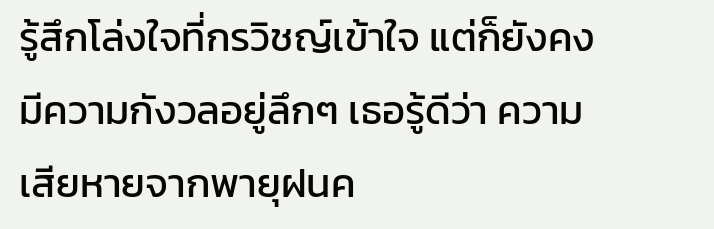รู้สึกโล่งใจที่กรวิชญ์เข้าใจ แต่ก็ยังคงมีความกังวลอยู่ลึกๆ เธอรู้ดีว่า ความเสียหายจากพายุฝนค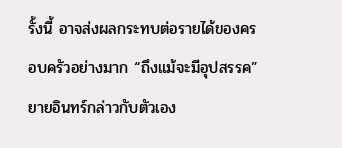รั้งนี้ อาจส่งผลกระทบต่อรายได้ของครอบครัวอย่างมาก “ถึงแม้จะมีอุปสรรค” ยายอินทร์กล่าวกับตัวเอง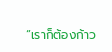“เราก็ต้องก้าว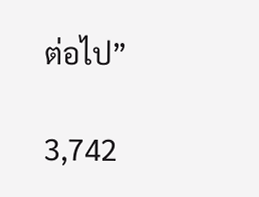ต่อไป”

3,742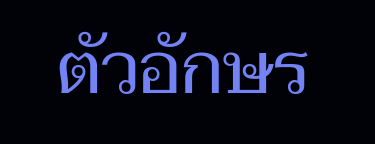ตัวอักษร